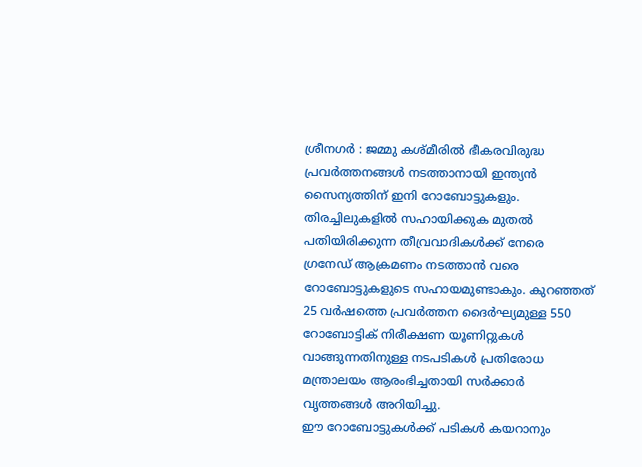ശ്രീനഗർ : ജമ്മു കശ്മീരിൽ ഭീകരവിരുദ്ധ പ്രവർത്തനങ്ങൾ നടത്താനായി ഇന്ത്യൻ സൈന്യത്തിന് ഇനി റോബോട്ടുകളും. തിരച്ചിലുകളിൽ സഹായിക്കുക മുതൽ പതിയിരിക്കുന്ന തീവ്രവാദികൾക്ക് നേരെ ഗ്രനേഡ് ആക്രമണം നടത്താൻ വരെ റോബോട്ടുകളുടെ സഹായമുണ്ടാകും. കുറഞ്ഞത് 25 വർഷത്തെ പ്രവർത്തന ദൈർഘ്യമുള്ള 550 റോബോട്ടിക് നിരീക്ഷണ യൂണിറ്റുകൾ വാങ്ങുന്നതിനുള്ള നടപടികൾ പ്രതിരോധ മന്ത്രാലയം ആരംഭിച്ചതായി സർക്കാർ വൃത്തങ്ങൾ അറിയിച്ചു.
ഈ റോബോട്ടുകൾക്ക് പടികൾ കയറാനും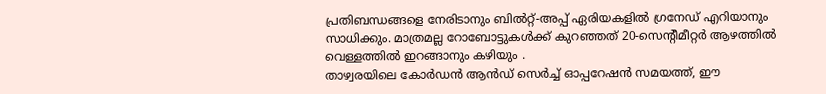പ്രതിബന്ധങ്ങളെ നേരിടാനും ബിൽറ്റ്-അപ്പ് ഏരിയകളിൽ ഗ്രനേഡ് എറിയാനും സാധിക്കും. മാത്രമല്ല റോബോട്ടുകൾക്ക് കുറഞ്ഞത് 20-സെൻ്റീമീറ്റർ ആഴത്തിൽ വെള്ളത്തിൽ ഇറങ്ങാനും കഴിയും .
താഴ്വരയിലെ കോർഡൻ ആൻഡ് സെർച്ച് ഓപ്പറേഷൻ സമയത്ത്, ഈ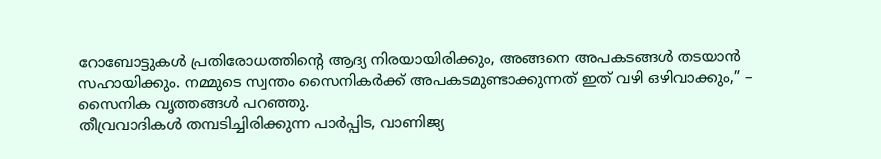റോബോട്ടുകൾ പ്രതിരോധത്തിന്റെ ആദ്യ നിരയായിരിക്കും, അങ്ങനെ അപകടങ്ങൾ തടയാൻ സഹായിക്കും. നമ്മുടെ സ്വന്തം സൈനികർക്ക് അപകടമുണ്ടാക്കുന്നത് ഇത് വഴി ഒഴിവാക്കും,” – സൈനിക വൃത്തങ്ങൾ പറഞ്ഞു.
തീവ്രവാദികൾ തമ്പടിച്ചിരിക്കുന്ന പാർപ്പിട, വാണിജ്യ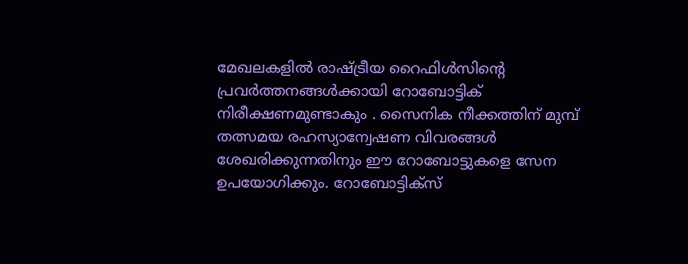മേഖലകളിൽ രാഷ്ട്രീയ റൈഫിൾസിന്റെ പ്രവർത്തനങ്ങൾക്കായി റോബോട്ടിക് നിരീക്ഷണമുണ്ടാകും . സൈനിക നീക്കത്തിന് മുമ്പ് തത്സമയ രഹസ്യാന്വേഷണ വിവരങ്ങൾ ശേഖരിക്കുന്നതിനും ഈ റോബോട്ടുകളെ സേന ഉപയോഗിക്കും. റോബോട്ടിക്സ്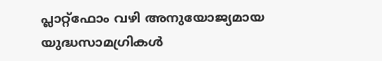പ്ലാറ്റ്ഫോം വഴി അനുയോജ്യമായ യുദ്ധസാമഗ്രികൾ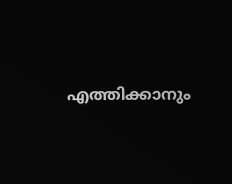എത്തിക്കാനും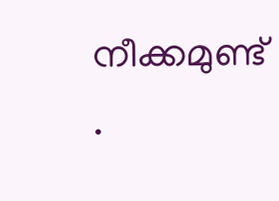നീക്കമുണ്ട് .